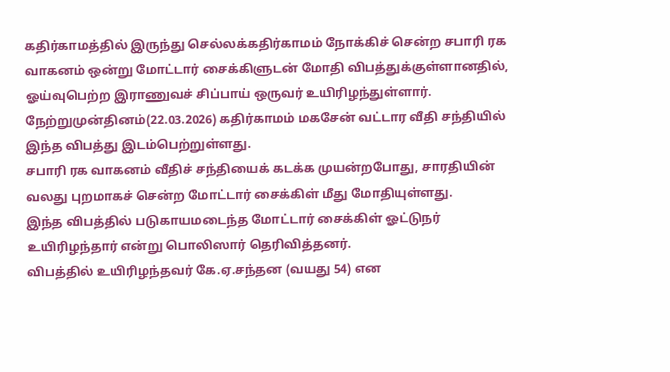கதிர்காமத்தில் இருந்து செல்லக்கதிர்காமம் நோக்கிச் சென்ற சபாரி ரக வாகனம் ஒன்று மோட்டார் சைக்கிளுடன் மோதி விபத்துக்குள்ளானதில், ஓய்வுபெற்ற இராணுவச் சிப்பாய் ஒருவர் உயிரிழந்துள்ளார்.
நேற்றுமுன்தினம்(22.03.2026) கதிர்காமம் மகசேன் வட்டார வீதி சந்தியில் இந்த விபத்து இடம்பெற்றுள்ளது.
சபாரி ரக வாகனம் வீதிச் சந்தியைக் கடக்க முயன்றபோது, சாரதியின் வலது புறமாகச் சென்ற மோட்டார் சைக்கிள் மீது மோதியுள்ளது.
இந்த விபத்தில் படுகாயமடைந்த மோட்டார் சைக்கிள் ஓட்டுநர் உயிரிழந்தார் என்று பொலிஸார் தெரிவித்தனர்.
விபத்தில் உயிரிழந்தவர் கே.ஏ.சந்தன (வயது 54) என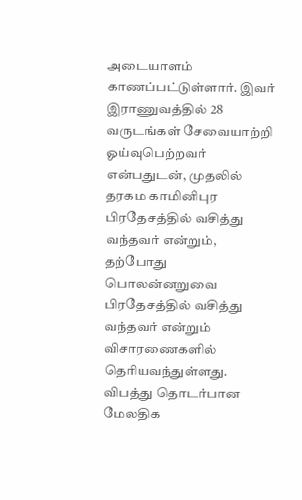அடையாளம் காணப்பட்டுள்ளார். இவர் இராணுவத்தில் 28 வருடங்கள் சேவையாற்றி ஓய்வுபெற்றவர் என்பதுடன், முதலில் தரகம காமினிபுர பிரதேசத்தில் வசித்து வந்தவர் என்றும், தற்போது பொலன்னறுவை பிரதேசத்தில் வசித்து வந்தவர் என்றும் விசாரணைகளில் தெரியவந்துள்ளது.
விபத்து தொடர்பான மேலதிக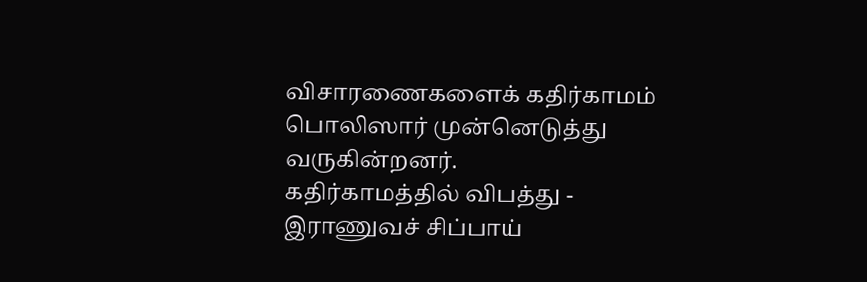விசாரணைகளைக் கதிர்காமம் பொலிஸார் முன்னெடுத்து வருகின்றனர்.
கதிர்காமத்தில் விபத்து - இராணுவச் சிப்பாய்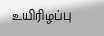உயிரிழப்பு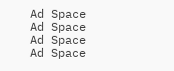Ad Space
Ad Space
Ad Space
Ad Space